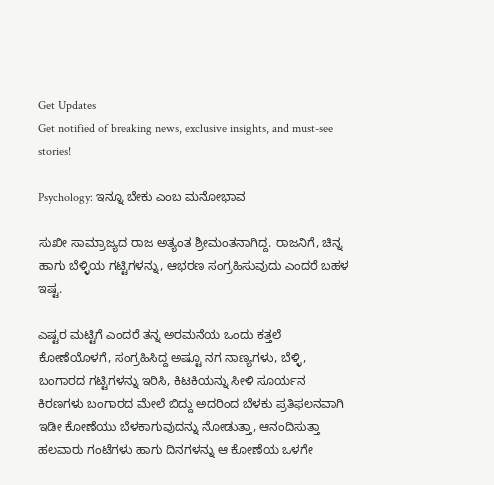Get Updates
Get notified of breaking news, exclusive insights, and must-see stories!

Psychology: ಇನ್ನೂ ಬೇಕು ಎಂಬ ಮನೋಭಾವ

ಸುಖೀ ಸಾಮ್ರಾಜ್ಯದ ರಾಜ ಅತ್ಯಂತ ಶ್ರೀಮಂತನಾಗಿದ್ದ. ರಾಜನಿಗೆ, ಚಿನ್ನ ಹಾಗು ಬೆಳ್ಳಿಯ ಗಟ್ಟಿಗಳನ್ನು, ಆಭರಣ ಸಂಗ್ರಹಿಸುವುದು ಎಂದರೆ ಬಹಳ ಇಷ್ಟ.

ಎಷ್ಟರ ಮಟ್ಟಿಗೆ ಎಂದರೆ ತನ್ನ ಅರಮನೆಯ ಒಂದು ಕತ್ತಲೆ ಕೋಣೆಯೊಳಗೆ, ಸಂಗ್ರಹಿಸಿದ್ದ ಅಷ್ಟೂ ನಗ ನಾಣ್ಯಗಳು, ಬೆಳ್ಳಿ, ಬಂಗಾರದ ಗಟ್ಟಿಗಳನ್ನು ಇರಿಸಿ, ಕಿಟಕಿಯನ್ನು ಸೀಳಿ ಸೂರ್ಯನ ಕಿರಣಗಳು ಬಂಗಾರದ ಮೇಲೆ ಬಿದ್ದು ಅದರಿಂದ ಬೆಳಕು ಪ್ರತಿಫಲನವಾಗಿ ಇಡೀ ಕೋಣೆಯು ಬೆಳಕಾಗುವುದನ್ನು ನೋಡುತ್ತಾ, ಆನಂದಿಸುತ್ತಾ ಹಲವಾರು ಗಂಟೆಗಳು ಹಾಗು ದಿನಗಳನ್ನು ಆ ಕೋಣೆಯ ಒಳಗೇ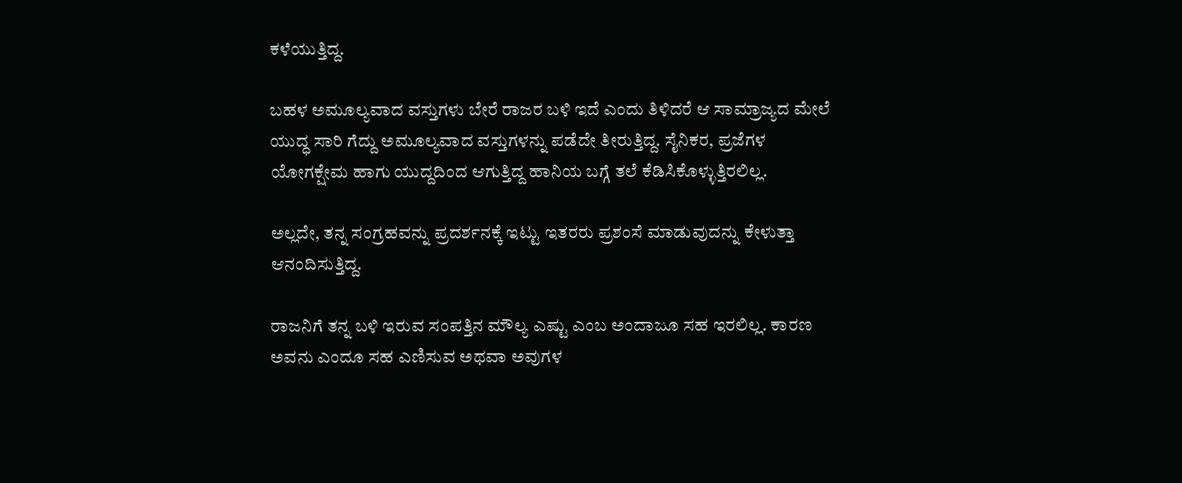ಕಳೆಯುತ್ತಿದ್ದ.

ಬಹಳ ಅಮೂಲ್ಯವಾದ ವಸ್ತುಗಳು ಬೇರೆ ರಾಜರ ಬಳಿ ಇದೆ ಎಂದು ತಿಳಿದರೆ ಆ ಸಾಮ್ರಾಜ್ಯದ ಮೇಲೆ ಯುದ್ಧ ಸಾರಿ ಗೆದ್ದು ಅಮೂಲ್ಯವಾದ ವಸ್ತುಗಳನ್ನು ಪಡೆದೇ ತೀರುತ್ತಿದ್ದ. ಸೈನಿಕರ, ಪ್ರಜೆಗಳ ಯೋಗಕ್ಷೇಮ ಹಾಗು ಯುದ್ದದಿಂದ ಆಗುತ್ತಿದ್ದ ಹಾನಿಯ ಬಗ್ಗೆ ತಲೆ ಕೆಡಿಸಿಕೊಳ್ಳುತ್ತಿರಲಿಲ್ಲ.

ಅಲ್ಲದೇ, ತನ್ನ ಸಂಗ್ರಹವನ್ನು ಪ್ರದರ್ಶನಕ್ಕೆ ಇಟ್ಟು ಇತರರು ಪ್ರಶಂಸೆ ಮಾಡುವುದನ್ನು ಕೇಳುತ್ತಾ ಆನಂದಿಸುತ್ತಿದ್ದ.

ರಾಜನಿಗೆ ತನ್ನ ಬಳಿ ಇರುವ ಸಂಪತ್ತಿನ ಮೌಲ್ಯ ಎಷ್ಟು ಎಂಬ ಅಂದಾಜೂ ಸಹ ಇರಲಿಲ್ಲ. ಕಾರಣ ಅವನು ಎಂದೂ ಸಹ ಎಣಿಸುವ ಅಥವಾ ಅವುಗಳ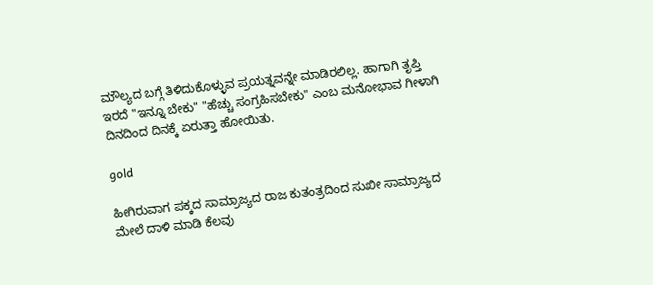ಮೌಲ್ಯದ ಬಗ್ಗೆ ತಿಳಿದುಕೊಳ್ಳುವ ಪ್ರಯತ್ನವನ್ನೇ ಮಾಡಿರಲಿಲ್ಲ. ಹಾಗಾಗಿ ತೃಪ್ತಿ ಇರದೆ "ಇನ್ನೂ ಬೇಕು" "ಹೆಚ್ಚು ಸಂಗ್ರಹಿಸಬೇಕು" ಎಂಬ ಮನೋಭಾವ ಗೀಳಾಗಿ ದಿನದಿಂದ ದಿನಕ್ಕೆ ಏರುತ್ತಾ ಹೋಯಿತು.

gold

ಹೀಗಿರುವಾಗ ಪಕ್ಕದ ಸಾಮ್ರಾಜ್ಯದ ರಾಜ ಕುತಂತ್ರದಿಂದ ಸುಖೀ ಸಾಮ್ರಾಜ್ಯದ ಮೇಲೆ ದಾಳಿ ಮಾಡಿ ಕೆಲವು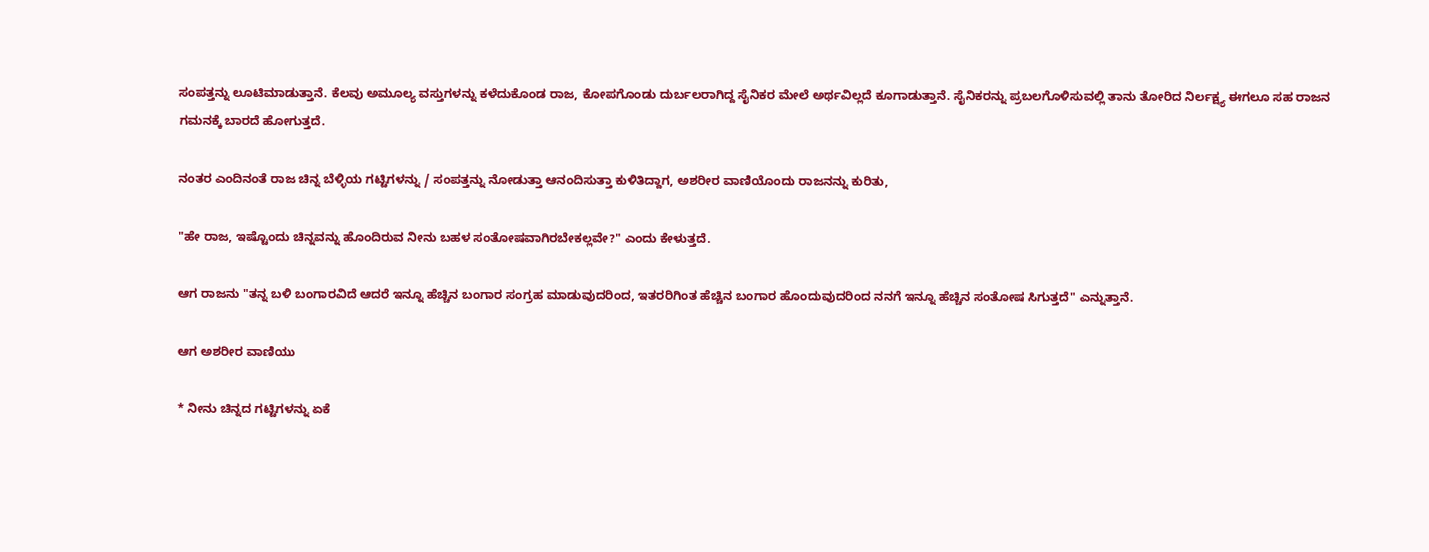ಸಂಪತ್ತನ್ನು ಲೂಟಿ‌ಮಾಡುತ್ತಾನೆ. ಕೆಲವು ಅಮೂಲ್ಯ ವಸ್ತುಗಳನ್ನು ಕಳೆದುಕೊಂಡ ರಾಜ, ಕೋಪಗೊಂಡು ದುರ್ಬಲರಾಗಿದ್ದ ಸೈನಿಕರ ಮೇಲೆ ಅರ್ಥವಿಲ್ಲದೆ ಕೂಗಾಡುತ್ತಾನೆ‌. ಸೈನಿಕರನ್ನು ಪ್ರಬಲಗೊಳಿಸುವಲ್ಲಿ ತಾನು ತೋರಿದ ನಿರ್ಲಕ್ಷ್ಯ ಈಗಲೂ ಸಹ ರಾಜನ ಗಮನಕ್ಕೆ ಬಾರದೆ ಹೋಗುತ್ತದೆ.

ನಂತರ ಎಂದಿನಂತೆ ರಾಜ ಚಿನ್ನ ಬೆಳ್ಳಿಯ ಗಟ್ಟಿಗಳನ್ನು / ಸಂಪತ್ತನ್ನು ನೋಡುತ್ತಾ ಆನಂದಿಸುತ್ತಾ ಕುಳಿತಿದ್ದಾಗ, ಅಶರೀರ ವಾಣಿಯೊಂದು ರಾಜನನ್ನು‌ ಕುರಿತು,

"ಹೇ ರಾಜ, ಇಷ್ಟೊಂದು ಚಿನ್ನವನ್ನು ಹೊಂದಿರುವ ನೀನು ಬಹಳ ಸಂತೋಷವಾಗಿರಬೇಕಲ್ಲವೇ?" ಎಂದು ಕೇಳುತ್ತದೆ.

ಆಗ ರಾಜನು "ತನ್ನ ಬಳಿ ಬಂಗಾರವಿದೆ ಆದರೆ ಇನ್ನೂ ಹೆಚ್ಚಿನ ಬಂಗಾರ ಸಂಗ್ರಹ ಮಾಡುವುದರಿಂದ, ಇತರರಿಗಿಂತ ಹೆಚ್ಚಿನ ಬಂಗಾರ ಹೊಂದುವುದರಿಂದ ನನಗೆ ಇನ್ನೂ ಹೆಚ್ಚಿನ ಸಂತೋಷ ಸಿಗುತ್ತದೆ" ಎನ್ನುತ್ತಾನೆ.

ಆಗ ಅಶರೀರ ವಾಣಿಯು

* ನೀನು ಚಿನ್ನದ ಗಟ್ಟಿಗಳನ್ನು ಏಕೆ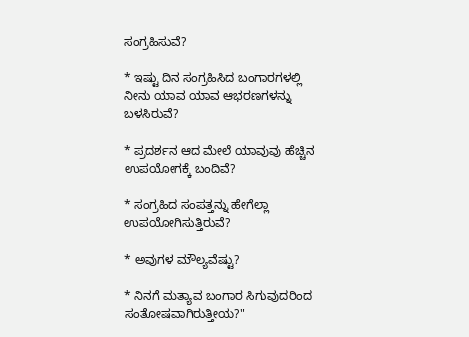ಸಂಗ್ರಹಿಸುವೆ?

* ಇಷ್ಟು ದಿನ ಸಂಗ್ರಹಿಸಿದ ಬಂಗಾರಗಳಲ್ಲಿ ನೀನು ಯಾವ ಯಾವ ಆಭರಣಗಳನ್ನು ಬಳಸಿರುವೆ?

* ಪ್ರದರ್ಶನ ಆದ ಮೇಲೆ ಯಾವುವು ಹೆಚ್ಚಿನ ಉಪಯೋಗಕ್ಕೆ ಬಂದಿವೆ?

* ಸಂಗ್ರಹಿದ ಸಂಪತ್ತನ್ನು ಹೇಗೆಲ್ಲಾ ಉಪಯೋಗಿಸುತ್ತಿರುವೆ?

* ಅವುಗಳ ಮೌಲ್ಯವೆಷ್ಟು?

* ನಿನಗೆ ಮತ್ಯಾವ ಬಂಗಾರ ಸಿಗುವುದರಿಂದ ಸಂತೋಷವಾಗಿರುತ್ತೀಯ?"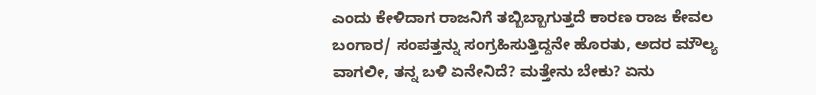ಎಂದು ಕೇಳಿದಾಗ ರಾಜನಿಗೆ ತಬ್ಬಿಬ್ಬಾಗುತ್ತದೆ ಕಾರಣ ರಾಜ ಕೇವಲ ಬಂಗಾರ/ ಸಂಪತ್ತನ್ನು ಸಂಗ್ರಹಿಸುತ್ತಿದ್ದನೇ ಹೊರತು, ಅದರ ಮೌಲ್ಯ ವಾಗಲೀ, ತನ್ನ ಬಳಿ ಏನೇನಿದೆ? ಮತ್ತೇನು ಬೇಕು? ಏನು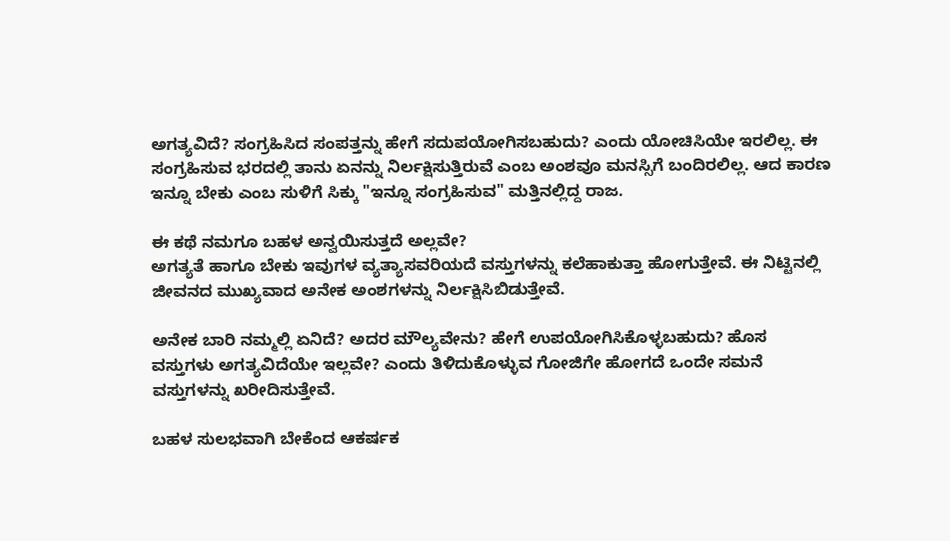ಅಗತ್ಯವಿದೆ? ಸಂಗ್ರಹಿಸಿದ ಸಂಪತ್ತನ್ನು ಹೇಗೆ ಸದುಪಯೋಗಿಸಬಹುದು? ಎಂದು ಯೋಚಿಸಿಯೇ ಇರಲಿಲ್ಲ. ಈ ಸಂಗ್ರಹಿಸುವ ಭರದಲ್ಲಿ ತಾನು ಏನನ್ನು ನಿರ್ಲಕ್ಷಿಸುತ್ತಿರುವೆ ಎಂಬ ಅಂಶವೂ ಮನಸ್ಸಿಗೆ ಬಂದಿರಲಿಲ್ಲ. ಆದ ಕಾರಣ ಇನ್ನೂ ಬೇಕು ಎಂಬ ಸುಳಿಗೆ ಸಿಕ್ಕು "ಇನ್ನೂ ಸಂಗ್ರಹಿಸುವ" ಮತ್ತಿನಲ್ಲಿದ್ದ ರಾಜ.

ಈ ಕಥೆ ನಮಗೂ ಬಹಳ ಅನ್ವಯಿಸುತ್ತದೆ ಅಲ್ಲವೇ?
ಅಗತ್ಯತೆ ಹಾಗೂ ಬೇಕು ಇವುಗಳ ವ್ಯತ್ಯಾಸವರಿಯದೆ ವಸ್ತುಗಳನ್ನು ಕಲೆಹಾಕುತ್ತಾ ಹೋಗುತ್ತೇವೆ. ಈ ನಿಟ್ಟಿನಲ್ಲಿ ಜೀವನದ ಮುಖ್ಯವಾದ ಅನೇಕ ಅಂಶಗಳನ್ನು ನಿರ್ಲಕ್ಷಿಸಿಬಿಡುತ್ತೇವೆ.

ಅನೇಕ ಬಾರಿ ನಮ್ಮಲ್ಲಿ ಏನಿದೆ? ಅದರ ಮೌಲ್ಯವೇನು? ಹೇಗೆ ಉಪಯೋಗಿಸಿಕೊಳ್ಳಬಹುದು? ಹೊಸ ವಸ್ತುಗಳು ಅಗತ್ಯವಿದೆಯೇ ಇಲ್ಲವೇ? ಎಂದು ತಿಳಿದುಕೊಳ್ಳುವ ಗೋಜಿಗೇ ಹೋಗದೆ ಒಂದೇ ಸಮನೆ ವಸ್ತುಗಳನ್ನು ಖರೀದಿಸುತ್ತೇವೆ.

ಬಹಳ ಸುಲಭವಾಗಿ ಬೇಕೆಂದ ಆಕರ್ಷಕ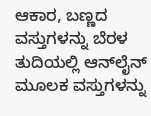ಆಕಾರ, ಬಣ್ಣದ ವಸ್ತುಗಳನ್ನು ಬೆರಳ ತುದಿಯಲ್ಲಿ ಆನ್‌ಲೈನ್ ಮೂಲಕ ವಸ್ತುಗಳನ್ನು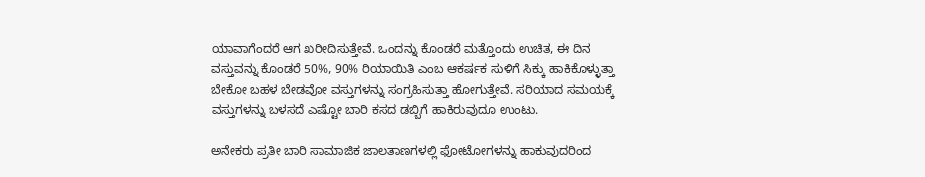ಯಾವಾಗೆಂದರೆ ಆಗ ಖರೀದಿಸುತ್ತೇವೆ. ಒಂದನ್ನು ಕೊಂಡರೆ ಮತ್ತೊಂದು ಉಚಿತ, ಈ ದಿನ ವಸ್ತುವನ್ನು ಕೊಂಡರೆ 50%, 90% ರಿಯಾಯಿತಿ ಎಂಬ ಆಕರ್ಷಕ ಸುಳಿಗೆ ಸಿಕ್ಕು ಹಾಕಿಕೊಳ್ಳುತ್ತಾ ಬೇಕೋ ಬಹಳ ಬೇಡವೋ ವಸ್ತುಗಳನ್ನು ಸಂಗ್ರಹಿಸುತ್ತಾ ಹೋಗುತ್ತೇವೆ. ಸರಿಯಾದ ಸಮಯಕ್ಕೆ ವಸ್ತುಗಳನ್ನು ಬಳಸದೆ ಎಷ್ಟೋ ಬಾರಿ ಕಸದ ಡಬ್ಬಿಗೆ ಹಾಕಿರುವುದೂ ಉಂಟು.

ಅನೇಕರು ಪ್ರತೀ ಬಾರಿ ಸಾಮಾಜಿಕ ಜಾಲತಾಣಗಳಲ್ಲಿ ಫೋಟೋಗಳನ್ನು ಹಾಕುವುದರಿಂದ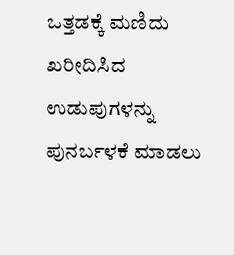ಒತ್ತಡಕ್ಕೆ ಮಣಿದು ಖರೀದಿಸಿದ ಉಡುಪುಗಳನ್ನು ಪುನರ್ಬಳಕೆ ಮಾಡಲು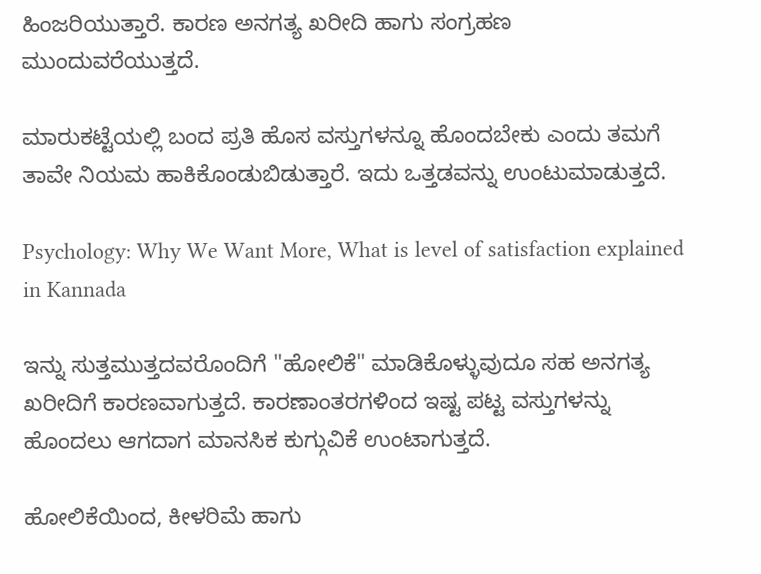ಹಿಂಜರಿಯುತ್ತಾರೆ. ಕಾರಣ ಅನಗತ್ಯ ಖರೀದಿ ಹಾಗು ಸಂಗ್ರಹಣ ಮುಂದುವರೆಯುತ್ತದೆ.

ಮಾರುಕಟ್ಟೆಯಲ್ಲಿ ಬಂದ ಪ್ರತಿ ಹೊಸ ವಸ್ತುಗಳನ್ನೂ ಹೊಂದಬೇಕು ಎಂದು ತಮಗೆ ತಾವೇ ನಿಯಮ ಹಾಕಿಕೊಂಡುಬಿಡುತ್ತಾರೆ. ಇದು ಒತ್ತಡವನ್ನು ಉಂಟುಮಾಡುತ್ತದೆ.

Psychology: Why We Want More, What is level of satisfaction explained in Kannada

ಇನ್ನು ಸುತ್ತಮುತ್ತದವರೊಂದಿಗೆ "ಹೋಲಿಕೆ" ಮಾಡಿಕೊಳ್ಳುವುದೂ ಸಹ ಅನಗತ್ಯ ಖರೀದಿಗೆ ಕಾರಣವಾಗುತ್ತದೆ. ಕಾರಣಾಂತರಗಳಿಂದ ಇಷ್ಟ ಪಟ್ಟ ವಸ್ತುಗಳನ್ನು ಹೊಂದಲು ಆಗದಾಗ ಮಾನಸಿಕ ಕುಗ್ಗುವಿಕೆ ಉಂಟಾಗುತ್ತದೆ.

ಹೋಲಿಕೆಯಿಂದ, ಕೀಳರಿಮೆ ಹಾಗು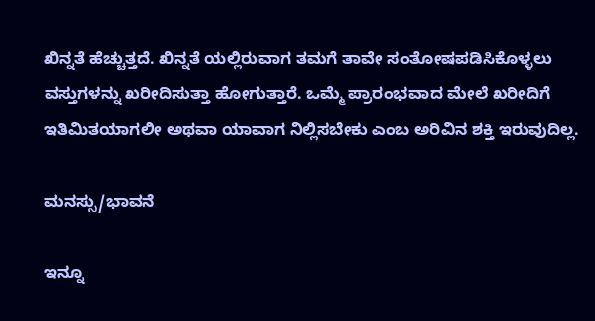ಖಿನ್ನತೆ ಹೆಚ್ಚುತ್ತದೆ. ಖಿನ್ನತೆ ಯಲ್ಲಿರುವಾಗ ತಮಗೆ ತಾವೇ ಸಂತೋಷಪಡಿಸಿಕೊಳ್ಳಲು ವಸ್ತುಗಳನ್ನು ಖರೀದಿಸುತ್ತಾ ಹೋಗುತ್ತಾರೆ. ಒಮ್ಮೆ ಪ್ರಾರಂಭವಾದ ಮೇಲೆ ಖರೀದಿಗೆ ಇತಿ‌ಮಿತಯಾಗಲೀ ಅಥವಾ ಯಾವಾಗ ನಿಲ್ಲಿಸಬೇಕು ಎಂಬ ಅರಿವಿನ ಶಕ್ತಿ ಇರುವುದಿಲ್ಲ.

ಮನಸ್ಸು/ಭಾವನೆ

ಇನ್ನೂ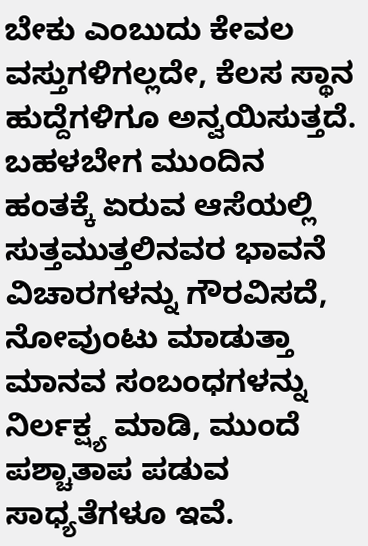ಬೇಕು ಎಂಬುದು ಕೇವಲ ವಸ್ತುಗಳಿಗಲ್ಲದೇ, ಕೆಲಸ ಸ್ಥಾನ ಹುದ್ದೆಗಳಿಗೂ ಅನ್ವಯಿಸುತ್ತದೆ. ಬಹಳ‌ಬೇಗ ಮುಂದಿನ ಹಂತಕ್ಕೆ ಏರುವ ಆಸೆಯಲ್ಲಿ ಸುತ್ತಮುತ್ತಲಿನವರ ಭಾವನೆ ವಿಚಾರಗಳನ್ನು ಗೌರವಿಸದೆ, ನೋವುಂಟು ಮಾಡುತ್ತಾ ಮಾನವ ಸಂಬಂಧಗಳನ್ನು ನಿರ್ಲಕ್ಷ್ಯ ಮಾಡಿ, ಮುಂದೆ ಪಶ್ಚಾತಾಪ ಪಡುವ ಸಾಧ್ಯತೆಗಳೂ ಇವೆ.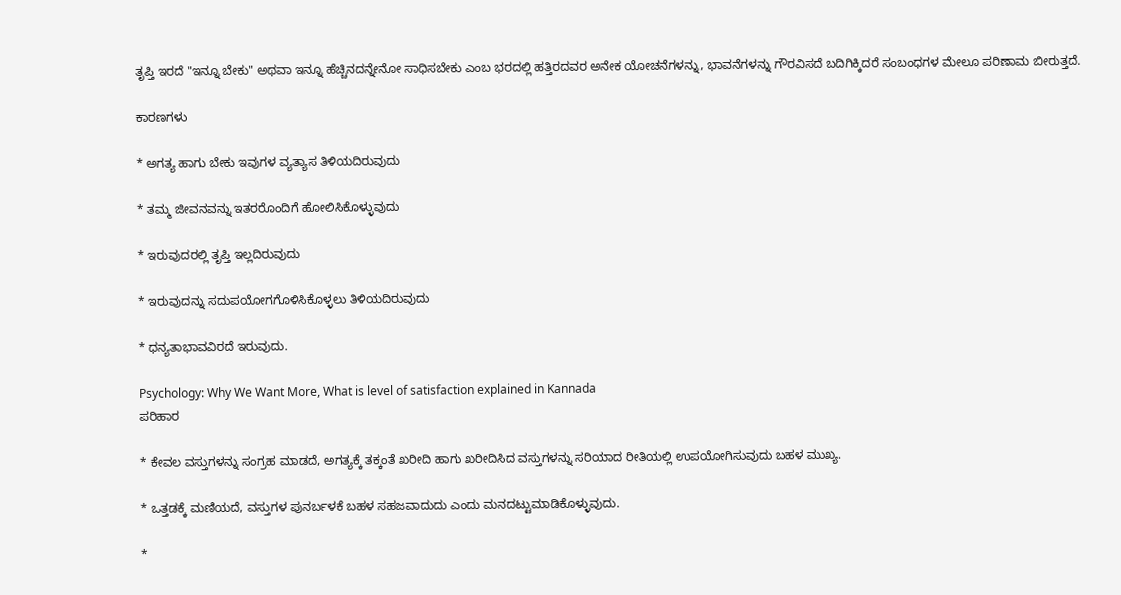ತೃಪ್ತಿ ಇರದೆ "ಇನ್ನೂ ಬೇಕು" ಅಥವಾ ಇನ್ನೂ ಹೆಚ್ಚಿನದನ್ನೇನೋ ಸಾಧಿಸಬೇಕು ಎಂಬ ಭರದಲ್ಲಿ ಹತ್ತಿರದವರ ಅನೇಕ ಯೋಚನೆಗಳನ್ನು, ಭಾವನೆಗಳನ್ನು ಗೌರವಿಸದೆ ಬದಿಗಿಕ್ಕಿದರೆ ಸಂಬಂಧಗಳ ಮೇಲೂ ಪರಿಣಾಮ ಬೀರುತ್ತದೆ.

ಕಾರಣಗಳು

* ಅಗತ್ಯ ಹಾಗು ಬೇಕು ಇವುಗಳ ವ್ಯತ್ಯಾಸ ತಿಳಿಯದಿರುವುದು

* ತಮ್ಮ ಜೀವನವನ್ನು ಇತರರೊಂದಿಗೆ ಹೋಲಿಸಿಕೊಳ್ಳುವುದು

* ಇರುವುದರಲ್ಲಿ ತೃಪ್ತಿ ಇಲ್ಲದಿರುವುದು

* ಇರುವುದನ್ನು ಸದುಪಯೋಗಗೊಳಿಸಿಕೊಳ್ಳಲು ತಿಳಿಯದಿರುವುದು

* ಧನ್ಯತಾಭಾವವಿರದೆ ಇರುವುದು.

Psychology: Why We Want More, What is level of satisfaction explained in Kannada
ಪರಿಹಾರ

* ಕೇವಲ ವಸ್ತುಗಳನ್ನು ಸಂಗ್ರಹ ಮಾಡದೆ, ಅಗತ್ಯಕ್ಕೆ ತಕ್ಕಂತೆ ಖರೀದಿ ಹಾಗು ಖರೀದಿಸಿದ ವಸ್ತುಗಳನ್ನು ಸರಿಯಾದ ರೀತಿಯಲ್ಲಿ ಉಪಯೋಗಿಸುವುದು ಬಹಳ ಮುಖ್ಯ.

* ಒತ್ತಡಕ್ಕೆ ಮಣಿಯದೆ, ವಸ್ತುಗಳ ಪುನರ್ಬಳಕೆ ಬಹಳ ಸಹಜವಾದುದು ಎಂದು ಮನದಟ್ಟುಮಾಡಿಕೊಳ್ಳುವುದು.

*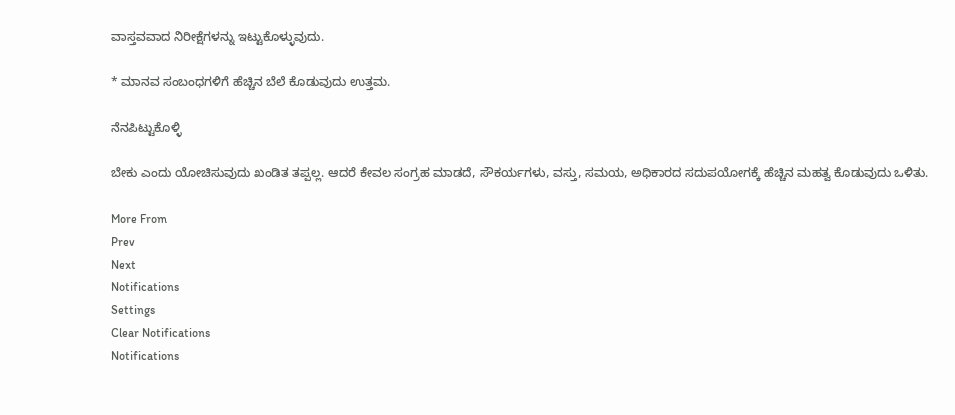ವಾಸ್ತವವಾದ ನಿರೀಕ್ಷೆಗಳನ್ನು ಇಟ್ಟುಕೊಳ್ಳುವುದು.

* ಮಾನವ ಸಂಬಂಧಗಳಿಗೆ ಹೆಚ್ಚಿನ ಬೆಲೆ ಕೊಡುವುದು ಉತ್ತಮ.

ನೆನಪಿಟ್ಟುಕೊಳ್ಳಿ

ಬೇಕು ಎಂದು ಯೋಚಿಸುವುದು ಖಂಡಿತ ತಪ್ಪಲ್ಲ. ಆದರೆ ಕೇವಲ ಸಂಗ್ರಹ ಮಾಡದೆ, ಸೌಕರ್ಯಗಳು, ವಸ್ತು, ಸಮಯ, ಅಧಿಕಾರದ ಸದುಪಯೋಗಕ್ಕೆ ಹೆಚ್ಚಿನ ಮಹತ್ವ ಕೊಡುವುದು ಒಳಿತು.

More From
Prev
Next
Notifications
Settings
Clear Notifications
Notifications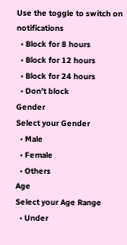Use the toggle to switch on notifications
  • Block for 8 hours
  • Block for 12 hours
  • Block for 24 hours
  • Don't block
Gender
Select your Gender
  • Male
  • Female
  • Others
Age
Select your Age Range
  • Under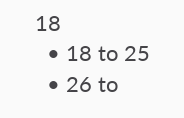18
  • 18 to 25
  • 26 to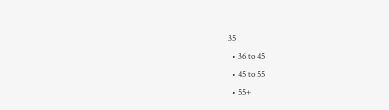35
  • 36 to 45
  • 45 to 55
  • 55+